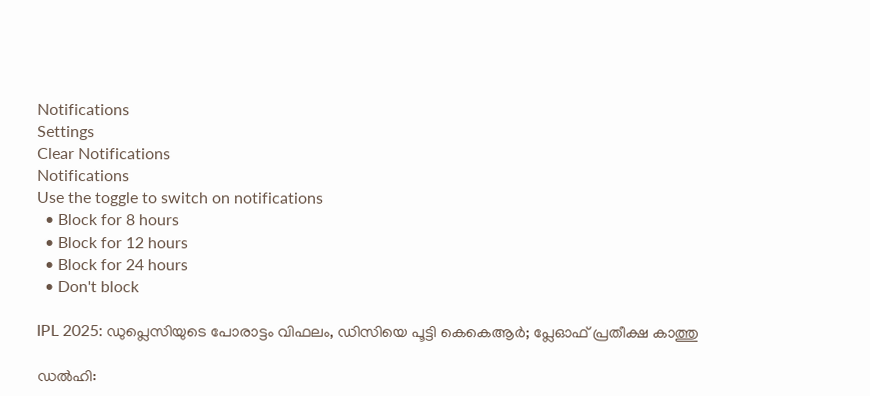Notifications
Settings
Clear Notifications
Notifications
Use the toggle to switch on notifications
  • Block for 8 hours
  • Block for 12 hours
  • Block for 24 hours
  • Don't block

IPL 2025: ഡുപ്ലെസിയുടെ പോരാട്ടം വിഫലം, ഡിസിയെ പൂട്ടി കെകെആര്‍; പ്ലേഓഫ് പ്രതീക്ഷ കാത്തു

ഡല്‍ഹി: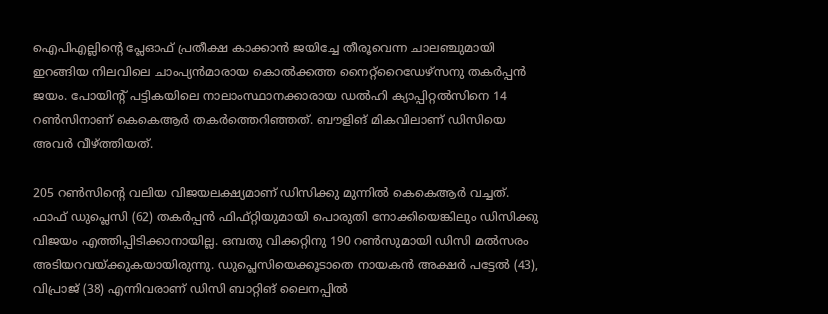ഐപിഎല്ലിന്റെ പ്ലേഓഫ് പ്രതീക്ഷ കാക്കാന്‍ ജയിച്ചേ തീരൂവെന്ന ചാലഞ്ചുമായി ഇറങ്ങിയ നിലവിലെ ചാംപ്യന്‍മാരായ കൊല്‍ക്കത്ത നൈറ്റ്‌റൈഡേഴ്‌സനു തകര്‍പ്പന്‍ ജയം. പോയിന്റ് പട്ടികയിലെ നാലാംസ്ഥാനക്കാരായ ഡല്‍ഹി ക്യാപ്പിറ്റല്‍സിനെ 14 റണ്‍സിനാണ് കെകെആര്‍ തകര്‍ത്തെറിഞ്ഞത്. ബൗളിങ് മികവിലാണ് ഡിസിയെ അവര്‍ വീഴ്ത്തിയത്.

205 റണ്‍സിന്റെ വലിയ വിജയലക്ഷ്യമാണ് ഡിസിക്കു മുന്നില്‍ കെകെആര്‍ വച്ചത്. ഫാഫ് ഡുപ്ലെസി (62) തകര്‍പ്പന്‍ ഫിഫ്റ്റിയുമായി പൊരുതി നോക്കിയെങ്കിലും ഡിസിക്കു വിജയം എത്തിപ്പിടിക്കാനായില്ല. ഒമ്പതു വിക്കറ്റിനു 190 റണ്‍സുമായി ഡിസി മല്‍സരം അടിയറവയ്ക്കുകയായിരുന്നു. ഡുപ്ലെസിയെക്കൂടാതെ നായകന്‍ അക്ഷര്‍ പട്ടേല്‍ (43), വിപ്രാജ് (38) എന്നിവരാണ് ഡിസി ബാറ്റിങ് ലൈനപ്പില്‍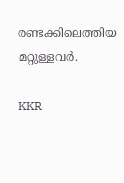രണ്ടക്കിലെത്തിയ മറ്റുള്ളവര്‍.

KKR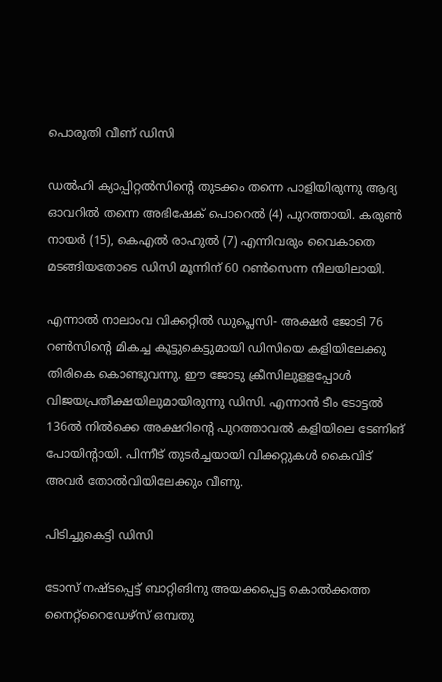പൊരുതി വീണ് ഡിസി

ഡല്‍ഹി ക്യാപ്പിറ്റല്‍സിന്റെ തുടക്കം തന്നെ പാളിയിരുന്നു ആദ്യ ഓവറില്‍ തന്നെ അഭിഷേക് പൊറെല്‍ (4) പുറത്തായി. കരുണ്‍ നായര്‍ (15), കെഎല്‍ രാഹുല്‍ (7) എന്നിവരും വൈകാതെ മടങ്ങിയതോടെ ഡിസി മൂന്നിന് 60 റണ്‍സെന്ന നിലയിലായി.

എന്നാല്‍ നാലാംവ വിക്കറ്റില്‍ ഡുപ്ലെസി- അക്ഷര്‍ ജോടി 76 റണ്‍സിന്റെ മികച്ച കൂട്ടുകെട്ടുമായി ഡിസിയെ കളിയിലേക്കു തിരികെ കൊണ്ടുവന്നു. ഈ ജോടു ക്രീസിലുളളപ്പോള്‍ വിജയപ്രതീക്ഷയിലുമായിരുന്നു ഡിസി. എന്നാന്‍ ടീം ടോട്ടല്‍ 136ല്‍ നില്‍ക്കെ അക്ഷറിന്റെ പുറത്താവല്‍ കളിയിലെ ടേണിങ് പോയിന്റായി. പിന്നീട് തുടര്‍ച്ചയായി വിക്കറ്റുകള്‍ കൈവിട് അവര്‍ തോല്‍വിയിലേക്കും വീണു.

പിടിച്ചുകെട്ടി ഡിസി

ടോസ് നഷ്ടപ്പെട്ട് ബാറ്റിങിനു അയക്കപ്പെട്ട കൊല്‍ക്കത്ത നൈറ്റ്‌റൈഡേഴ്‌സ് ഒമ്പതു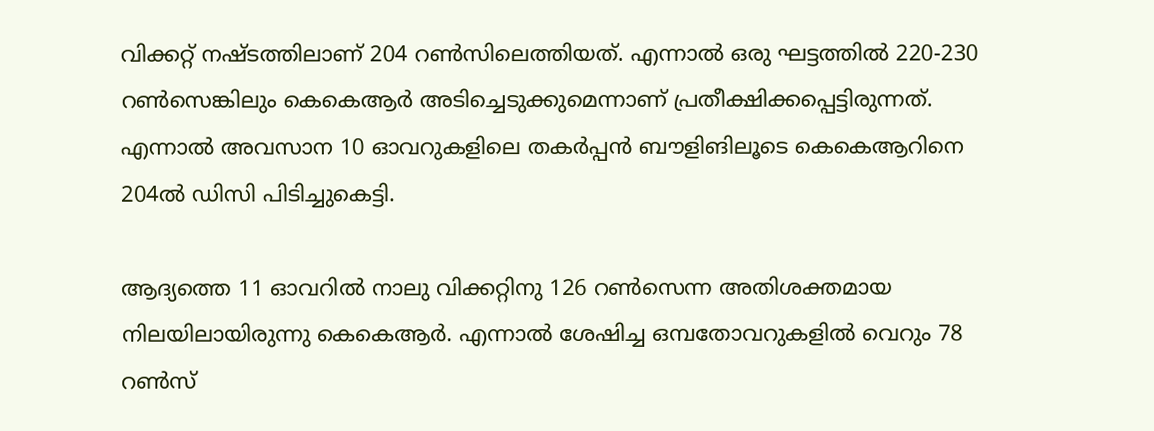വിക്കറ്റ് നഷ്ടത്തിലാണ് 204 റണ്‍സിലെത്തിയത്. എന്നാല്‍ ഒരു ഘട്ടത്തില്‍ 220-230 റണ്‍സെങ്കിലും കെകെആര്‍ അടിച്ചെടുക്കുമെന്നാണ് പ്രതീക്ഷിക്കപ്പെട്ടിരുന്നത്. എന്നാല്‍ അവസാന 10 ഓവറുകളിലെ തകര്‍പ്പന്‍ ബൗളിങിലൂടെ കെകെആറിനെ 204ല്‍ ഡിസി പിടിച്ചുകെട്ടി.

ആദ്യത്തെ 11 ഓവറില്‍ നാലു വിക്കറ്റിനു 126 റണ്‍സെന്ന അതിശക്തമായ നിലയിലായിരുന്നു കെകെആര്‍. എന്നാല്‍ ശേഷിച്ച ഒമ്പതോവറുകളില്‍ വെറും 78 റണ്‍സ്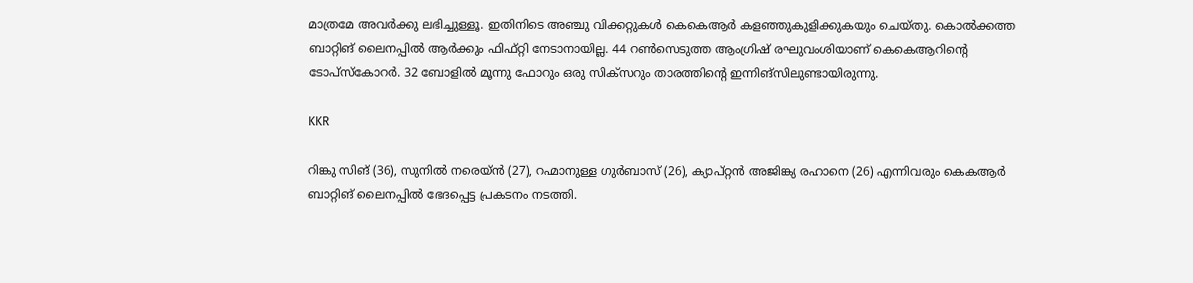മാത്രമേ അവര്‍ക്കു ലഭിച്ചുള്ളൂ. ഇതിനിടെ അഞ്ചു വിക്കറ്റുകള്‍ കെകെആര്‍ കളഞ്ഞുകുളിക്കുകയും ചെയ്തു. കൊല്‍ക്കത്ത ബാറ്റിങ് ലൈനപ്പില്‍ ആര്‍ക്കും ഫിഫ്റ്റി നേടാനായില്ല. 44 റണ്‍സെടുത്ത ആംഗ്രിഷ് രഘുവംശിയാണ് കെകെആറിന്റെ ടോപ്‌സ്‌കോറര്‍. 32 ബോളില്‍ മൂന്നു ഫോറും ഒരു സിക്‌സറും താരത്തിന്റെ ഇന്നിങ്‌സിലുണ്ടായിരുന്നു.

KKR

റിങ്കു സിങ് (36), സുനില്‍ നരെയ്ന്‍ (27), റഹ്മാനുള്ള ഗുര്‍ബാസ് (26), ക്യാപ്റ്റന്‍ അജിങ്ക്യ രഹാനെ (26) എന്നിവരും കെകആര്‍ ബാറ്റിങ് ലൈനപ്പില്‍ ഭേദപ്പെട്ട പ്രകടനം നടത്തി.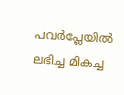പവര്‍പ്ലേയില്‍ ലഭിച്ച മികച്ച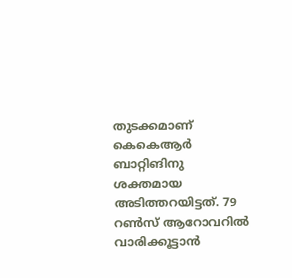തുടക്കമാണ് കെകെആര്‍ ബാറ്റിങിനു ശക്തമായ അടിത്തറയിട്ടത്. 79 റണ്‍സ് ആറോവറില്‍ വാരിക്കൂട്ടാന്‍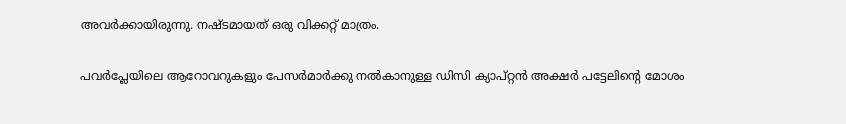അവര്‍ക്കായിരുന്നു. നഷ്ടമായത് ഒരു വിക്കറ്റ് മാത്രം.

പവര്‍പ്ലേയിലെ ആറോവറുകളും പേസര്‍മാര്‍ക്കു നല്‍കാനുള്ള ഡിസി ക്യാപ്റ്റന്‍ അക്ഷര്‍ പട്ടേലിന്റെ മോശം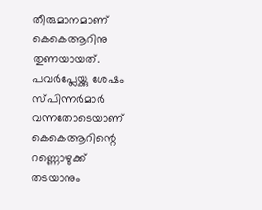തീരുമാനമാണ് കെകെആറിനു തുണയായത്. പവര്‍പ്ലേയ്ക്കു ശേഷം സ്പിന്നര്‍മാര്‍ വന്നതോടെയാണ് കെകെആറിന്റെ റണ്ണൊഴുക്ക് തടയാനും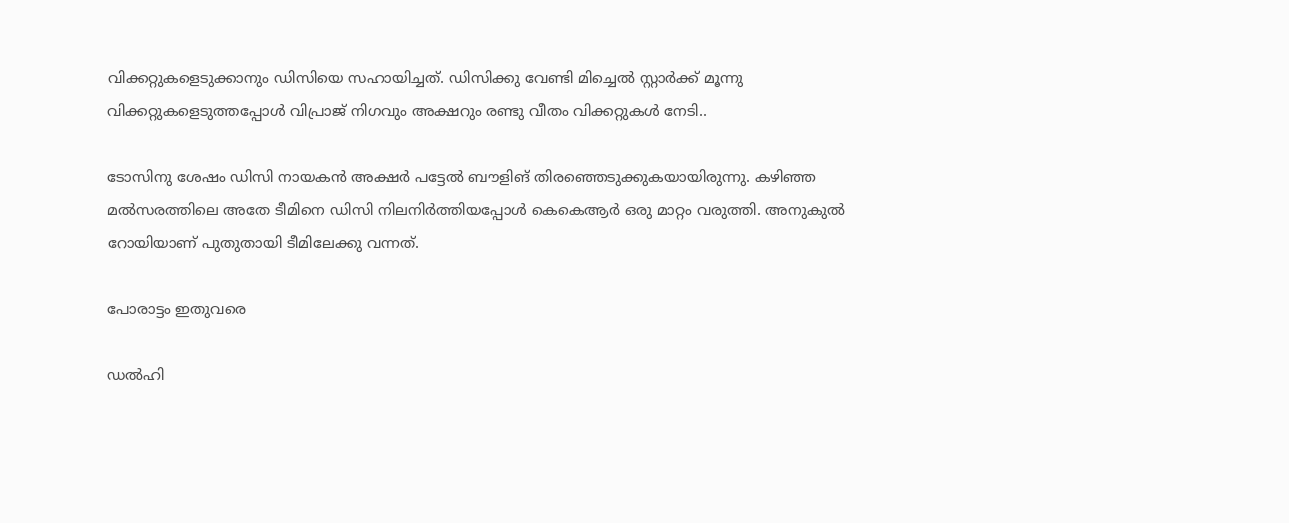വിക്കറ്റുകളെടുക്കാനും ഡിസിയെ സഹായിച്ചത്. ഡിസിക്കു വേണ്ടി മിച്ചെല്‍ സ്റ്റാര്‍ക്ക് മൂന്നു വിക്കറ്റുകളെടുത്തപ്പോള്‍ വിപ്രാജ് നിഗവും അക്ഷറും രണ്ടു വീതം വിക്കറ്റുകള്‍ നേടി..

ടോസിനു ശേഷം ഡിസി നായകന്‍ അക്ഷര്‍ പട്ടേല്‍ ബൗളിങ് തിരഞ്ഞെടുക്കുകയായിരുന്നു. കഴിഞ്ഞ മല്‍സരത്തിലെ അതേ ടീമിനെ ഡിസി നിലനിര്‍ത്തിയപ്പോള്‍ കെകെആര്‍ ഒരു മാറ്റം വരുത്തി. അനുകുല്‍ റോയിയാണ് പുതുതായി ടീമിലേക്കു വന്നത്.

പോരാട്ടം ഇതുവരെ

ഡല്‍ഹി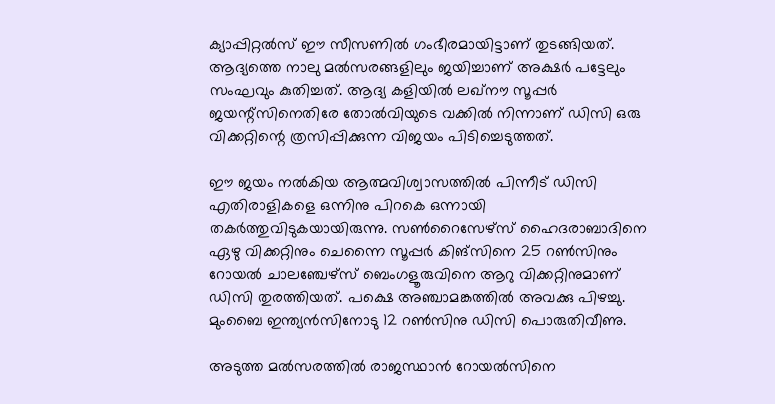ക്യാപ്പിറ്റല്‍സ് ഈ സീസണില്‍ ഗംഭീരമായിട്ടാണ് തുടങ്ങിയത്. ആദ്യത്തെ നാലു മല്‍സരങ്ങളിലും ജയിച്ചാണ് അക്ഷര്‍ പട്ടേലും സംഘവും കുതിച്ചത്. ആദ്യ കളിയില്‍ ലഖ്‌നൗ സൂപ്പര്‍ ജയന്റ്‌സിനെതിരേ തോല്‍വിയുടെ വക്കില്‍ നിന്നാണ് ഡിസി ഒരു വിക്കറ്റിന്റെ ത്രസിപ്പിക്കുന്ന വിജയം പിടിച്ചെടുത്തത്.

ഈ ജയം നല്‍കിയ ആത്മവിശ്വാസത്തില്‍ പിന്നീട് ഡിസി എതിരാളികളെ ഒന്നിനു പിറകെ ഒന്നായി തകര്‍ത്തുവിടുകയായിരുന്നു. സണ്‍റൈസേഴ്‌സ് ഹൈദരാബാദിനെ ഏഴു വിക്കറ്റിനും ചെന്നൈ സൂപ്പര്‍ കിങ്‌സിനെ 25 റണ്‍സിനും റോയല്‍ ചാലഞ്ചേഴ്‌സ് ബെംഗളൂരുവിനെ ആറു വിക്കറ്റിനുമാണ് ഡിസി തുരത്തിയത്. പക്ഷെ അഞ്ചാമങ്കത്തില്‍ അവക്കു പിഴച്ചു. മുംബൈ ഇന്ത്യന്‍സിനോടു 12 റണ്‍സിനു ഡിസി പൊരുതിവീണു.

അടുത്ത മല്‍സരത്തില്‍ രാജസ്ഥാന്‍ റോയല്‍സിനെ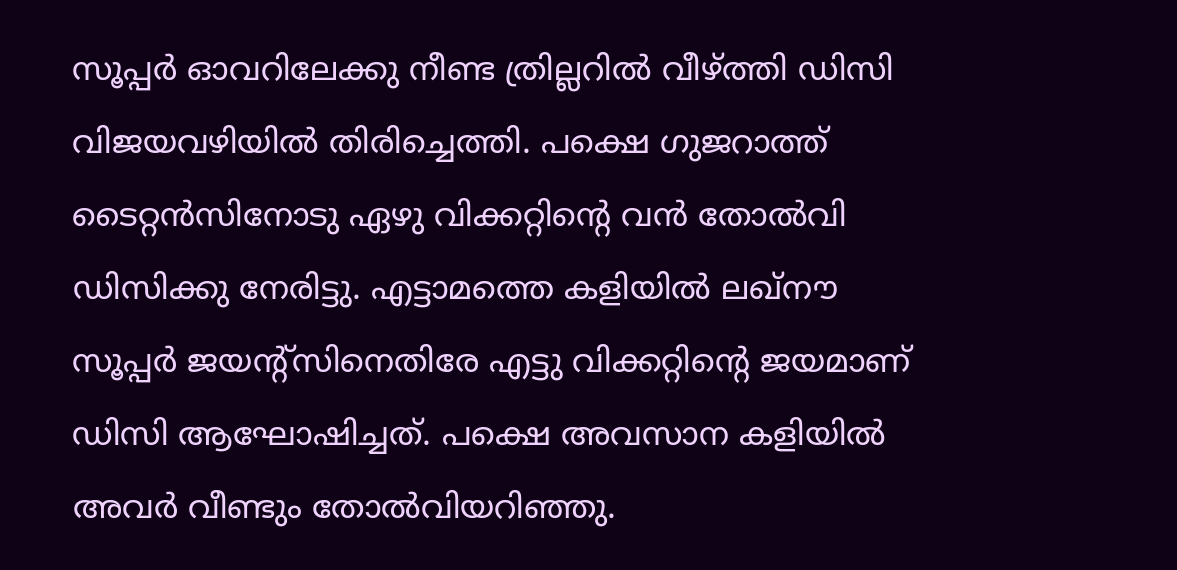സൂപ്പര്‍ ഓവറിലേക്കു നീണ്ട ത്രില്ലറില്‍ വീഴ്ത്തി ഡിസി വിജയവഴിയില്‍ തിരിച്ചെത്തി. പക്ഷെ ഗുജറാത്ത് ടൈറ്റന്‍സിനോടു ഏഴു വിക്കറ്റിന്റെ വന്‍ തോല്‍വി ഡിസിക്കു നേരിട്ടു. എട്ടാമത്തെ കളിയില്‍ ലഖ്‌നൗ സൂപ്പര്‍ ജയന്റ്‌സിനെതിരേ എട്ടു വിക്കറ്റിന്റെ ജയമാണ് ഡിസി ആഘോഷിച്ചത്. പക്ഷെ അവസാന കളിയില്‍ അവര്‍ വീണ്ടും തോല്‍വിയറിഞ്ഞു.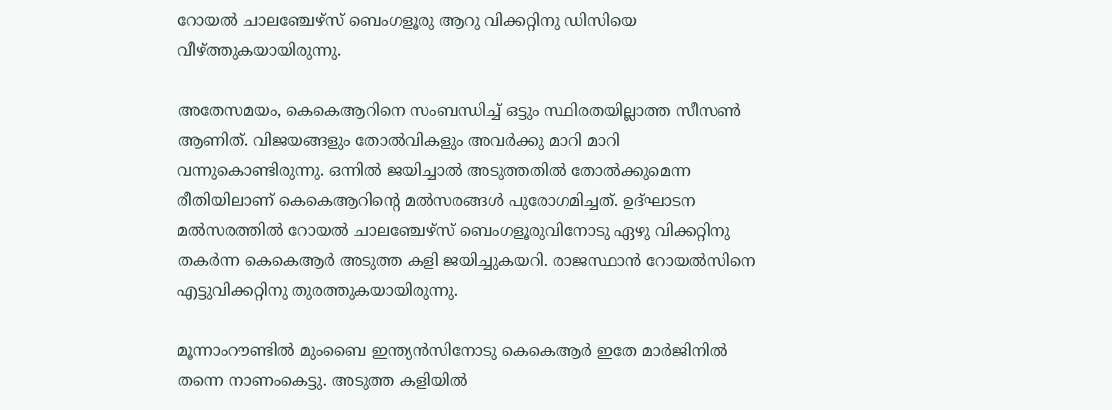റോയല്‍ ചാലഞ്ചേഴ്‌സ് ബെംഗളൂരു ആറു വിക്കറ്റിനു ഡിസിയെ വീഴ്ത്തുകയായിരുന്നു.

അതേസമയം, കെകെആറിനെ സംബന്ധിച്ച് ഒട്ടും സ്ഥിരതയില്ലാത്ത സീസണ്‍ ആണിത്. വിജയങ്ങളും തോല്‍വികളും അവര്‍ക്കു മാറി മാറി വന്നുകൊണ്ടിരുന്നു. ഒന്നില്‍ ജയിച്ചാല്‍ അടുത്തതില്‍ തോല്‍ക്കുമെന്ന രീതിയിലാണ് കെകെആറിന്റെ മല്‍സരങ്ങള്‍ പുരോഗമിച്ചത്. ഉദ്ഘാടന മല്‍സരത്തില്‍ റോയല്‍ ചാലഞ്ചേഴ്‌സ് ബെംഗളൂരുവിനോടു ഏഴു വിക്കറ്റിനു തകര്‍ന്ന കെകെആര്‍ അടുത്ത കളി ജയിച്ചുകയറി. രാജസ്ഥാന്‍ റോയല്‍സിനെ എട്ടുവിക്കറ്റിനു തുരത്തുകയായിരുന്നു.

മൂന്നാംറൗണ്ടില്‍ മുംബൈ ഇന്ത്യന്‍സിനോടു കെകെആര്‍ ഇതേ മാര്‍ജിനില്‍ തന്നെ നാണംകെട്ടു. അടുത്ത കളിയില്‍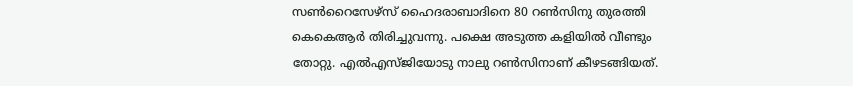സണ്‍റൈസേഴ്‌സ് ഹൈദരാബാദിനെ 80 റണ്‍സിനു തുരത്തി കെകെആര്‍ തിരിച്ചുവന്നു. പക്ഷെ അടുത്ത കളിയില്‍ വീണ്ടും തോറ്റു. എല്‍എസ്ജിയോടു നാലു റണ്‍സിനാണ് കീഴടങ്ങിയത്.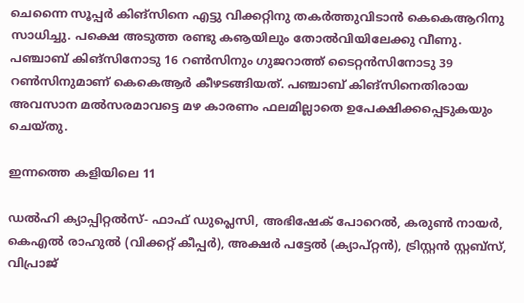ചെന്നൈ സൂപ്പര്‍ കിങ്‌സിനെ എട്ടു വിക്കറ്റിനു തകര്‍ത്തുവിടാന്‍ കെകെആറിനു സാധിച്ചു. പക്ഷെ അടുത്ത രണ്ടു കൡയിലും തോല്‍വിയിലേക്കു വീണു. പഞ്ചാബ് കിങ്‌സിനോടു 16 റണ്‍സിനും ഗുജറാത്ത് ടൈറ്റന്‍സിനോടു 39 റണ്‍സിനുമാണ് കെകെആര്‍ കീഴടങ്ങിയത്. പഞ്ചാബ് കിങ്‌സിനെതിരായ അവസാന മല്‍സരമാവട്ടെ മഴ കാരണം ഫലമില്ലാതെ ഉപേക്ഷിക്കപ്പെടുകയും ചെയ്തു.

ഇന്നത്തെ കളിയിലെ 11

ഡല്‍ഹി ക്യാപ്പിറ്റല്‍സ്- ഫാഫ് ഡുപ്ലെസി, അഭിഷേക് പോറെല്‍, കരുണ്‍ നായര്‍, കെഎല്‍ രാഹുല്‍ (വിക്കറ്റ് കീപ്പര്‍), അക്ഷര്‍ പട്ടേല്‍ (ക്യാപ്റ്റന്‍), ട്രിസ്റ്റന്‍ സ്റ്റബ്‌സ്, വിപ്രാജ്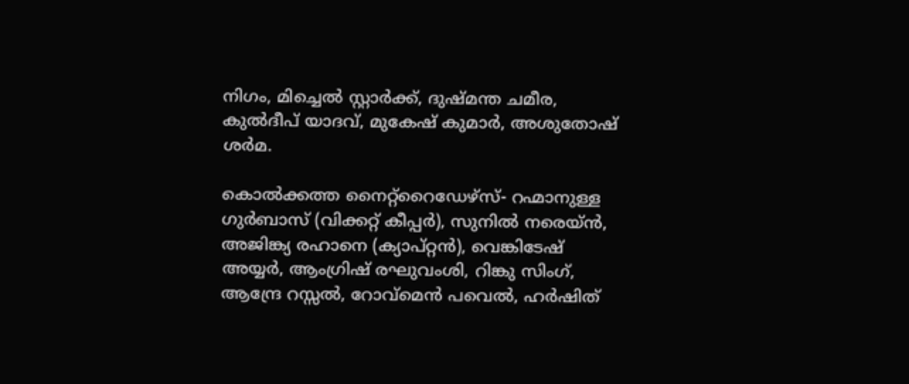നിഗം, മിച്ചെല്‍ സ്റ്റാര്‍ക്ക്, ദുഷ്മന്ത ചമീര, കുല്‍ദീപ് യാദവ്, മുകേഷ് കുമാര്‍, അശുതോഷ് ശര്‍മ.

കൊല്‍ക്കത്ത നൈറ്റ്‌റൈഡേഴ്‌സ്- റഹ്മാനുള്ള ഗുര്‍ബാസ് (വിക്കറ്റ് കീപ്പര്‍), സുനില്‍ നരെയ്ന്‍, അജിങ്ക്യ രഹാനെ (ക്യാപ്റ്റന്‍), വെങ്കിടേഷ് അയ്യര്‍, ആംഗ്രിഷ് രഘുവംശി, റിങ്കു സിംഗ്, ആന്ദ്രേ റസ്സല്‍, റോവ്‌മെന്‍ പവെല്‍, ഹര്‍ഷിത്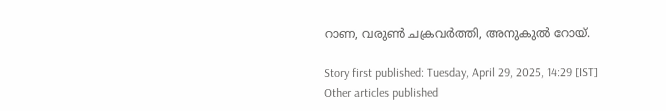റാണ, വരുണ്‍ ചക്രവര്‍ത്തി, അനുകുല്‍ റോയ്.

Story first published: Tuesday, April 29, 2025, 14:29 [IST]
Other articles published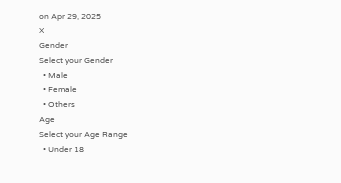on Apr 29, 2025
X
Gender
Select your Gender
  • Male
  • Female
  • Others
Age
Select your Age Range
  • Under 18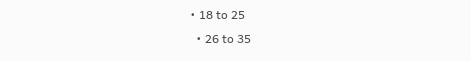• 18 to 25
  • 26 to 35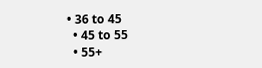• 36 to 45
  • 45 to 55
  • 55+